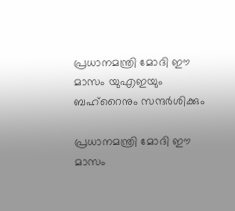പ്രധാനമന്ത്രി മോദി ഈ മാസം യുഎഇയും ബഹ്റൈനും സന്ദര്‍ശിക്കും

പ്രധാനമന്ത്രി മോദി ഈ മാസം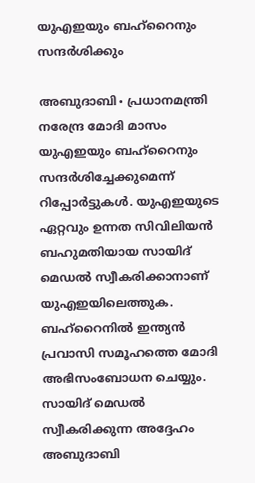യുഎഇയും ബഹ്റൈനും സന്ദര്‍ശിക്കും

അബുദാബി∙ പ്രധാനമന്ത്രി നരേന്ദ്ര മോദി മാസം യുഎഇയും ബഹ്റൈനും സന്ദർശിച്ചേക്കുമെന്ന് റിപ്പോർട്ടുകൾ. യുഎഇയുടെ ഏറ്റവും ഉന്നത സിവിലിയൻ ബഹുമതിയായ സായിദ് മെഡൽ സ്വീകരിക്കാനാണ് യുഎഇയിലെത്തുക. ബഹ്റൈനിൽ ഇന്ത്യൻ പ്രവാസി സമൂഹത്തെ മോദി അഭിസംബോധന ചെയ്യും. സായിദ് മെഡല്‍ സ്വീകരിക്കുന്ന അദ്ദേഹം അബുദാബി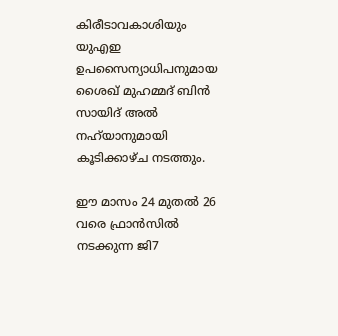കിരീടാവകാശിയും യുഎഇ ഉപസൈന്യാധിപനുമായ ശൈഖ് മുഹമ്മദ് ബിന്‍ സായിദ് അല്‍ നഹ്‍യാനുമായി കൂടിക്കാഴ്ച നടത്തും.

ഈ മാസം 24 മുതൽ 26 വരെ ഫ്രാൻസിൽ നടക്കുന്ന ജി7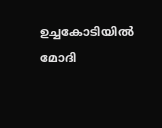ഉച്ചകോടിയിൽ മോദി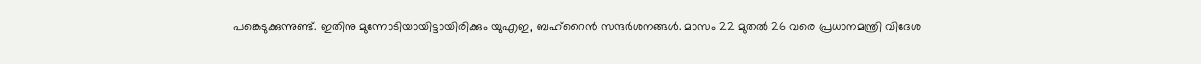പങ്കെടുക്കുന്നുണ്ട്. ഇതിനു മുന്നോടിയായിട്ടായിരിക്കും യുഎഇ, ബഹ്റൈൻ സന്ദർശനങ്ങൾ. മാസം 22 മുതൽ 26 വരെ പ്രധാനമന്ത്രി വിദേശ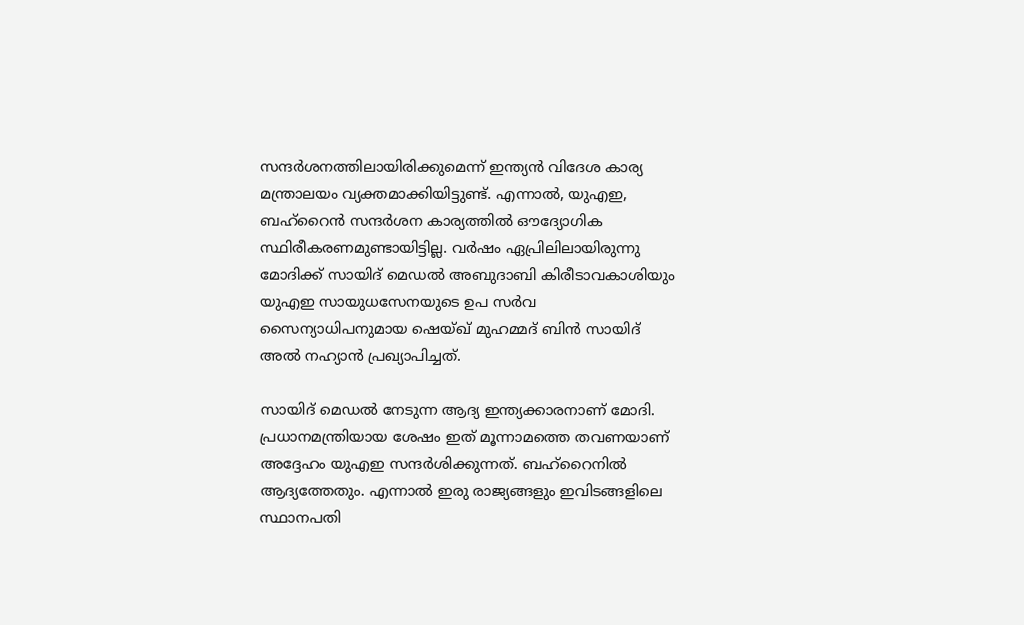സന്ദർശനത്തിലായിരിക്കുമെന്ന് ഇന്ത്യൻ വിദേശ കാര്യ മന്ത്രാലയം വ്യക്തമാക്കിയിട്ടുണ്ട്. എന്നാൽ, യുഎഇ, ബഹ്റൈൻ സന്ദർശന കാര്യത്തിൽ ഔദ്യോഗിക സ്ഥിരീകരണമുണ്ടായിട്ടില്ല. വർഷം ഏപ്രിലിലായിരുന്നു മോദിക്ക് സായിദ് മെഡൽ അബുദാബി കിരീടാവകാശിയും യുഎഇ സായുധസേനയുടെ ഉപ സർവ സൈന്യാധിപനുമായ ഷെയ്ഖ് മുഹമ്മദ് ബിൻ സായിദ് അൽ നഹ്യാൻ പ്രഖ്യാപിച്ചത്.

സായിദ് മെഡൽ നേടുന്ന ആദ്യ ഇന്ത്യക്കാരനാണ് മോദി. പ്രധാനമന്ത്രിയായ ശേഷം ഇത് മൂന്നാമത്തെ തവണയാണ് അദ്ദേഹം യുഎഇ സന്ദർശിക്കുന്നത്. ബഹ്റൈനിൽ ആദ്യത്തേതും. എന്നാൽ ഇരു രാജ്യങ്ങളും ഇവിടങ്ങളിലെ സ്ഥാനപതി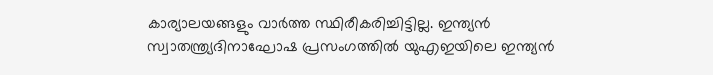കാര്യാലയങ്ങളും വാർത്ത സ്ഥിരീകരിച്ചിട്ടില്ല. ഇന്ത്യൻ സ്വാതന്ത്ര്യദിനാഘോഷ പ്രസംഗത്തിൽ യുഎഇയിലെ ഇന്ത്യൻ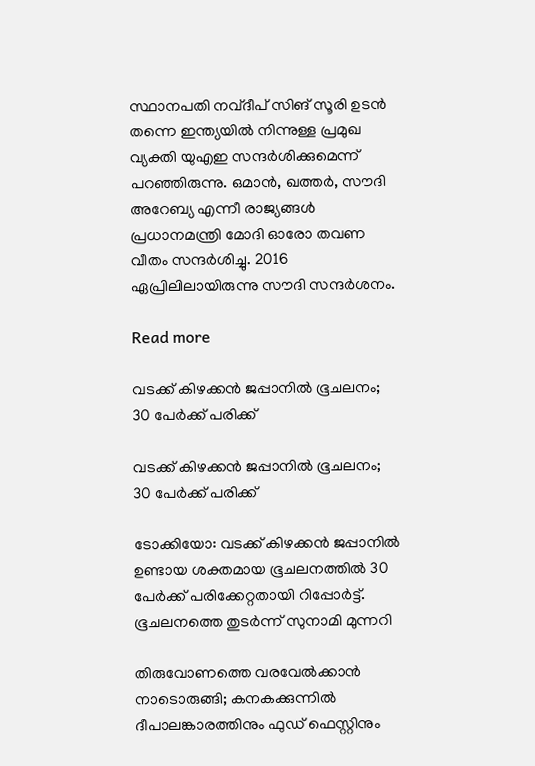സ്ഥാനപതി നവ്ദീപ് സിങ് സൂരി ഉടൻ തന്നെ ഇന്ത്യയിൽ നിന്നുള്ള പ്രമുഖ വ്യക്തി യുഎഇ സന്ദർശിക്കുമെന്ന് പറഞ്ഞിരുന്നു. ഒമാൻ, ഖത്തർ, സൗദി അറേബ്യ എന്നീ രാജ്യങ്ങൾ പ്രധാനമന്ത്രി മോദി ഓരോ തവണ വീതം സന്ദർശിച്ചു. 2016 ഏപ്രിലിലായിരുന്നു സൗദി സന്ദർശനം.

Read more

വടക്ക് കിഴക്കൻ ജപ്പാനിൽ ഭൂചലനം; 30 പേർക്ക് പരിക്ക്

വടക്ക് കിഴക്കൻ ജപ്പാനിൽ ഭൂചലനം; 30 പേർക്ക് പരിക്ക്

ടോക്കിയോ: വടക്ക് കിഴക്കൻ ജപ്പാനിൽ ഉണ്ടായ ശക്തമായ ഭൂചലനത്തിൽ 30 പേർക്ക് പരിക്കേറ്റതായി റിപ്പോർട്ട്. ഭൂചലനത്തെ തുടർന്ന് സുനാമി മുന്നറി

തിരുവോണത്തെ വരവേൽക്കാൻ നാടൊരുങ്ങി; കനകക്കുന്നിൽ ദീപാലങ്കാരത്തിനും ഫുഡ് ഫെസ്റ്റിനും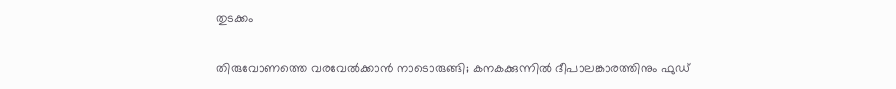തുടക്കം

തിരുവോണത്തെ വരവേൽക്കാൻ നാടൊരുങ്ങി; കനകക്കുന്നിൽ ദീപാലങ്കാരത്തിനും ഫുഡ്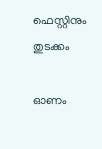ഫെസ്റ്റിനും തുടക്കം

ഓണം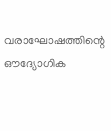വരാഘോഷത്തിന്റെ ഔദ്യോഗിക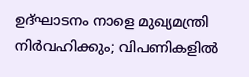ഉദ്ഘാടനം നാളെ മുഖ്യമന്ത്രി നിർവഹിക്കും; വിപണികളിൽ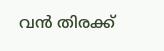വൻ തിരക്ക്